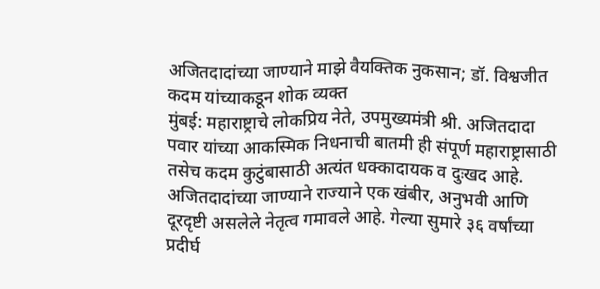अजितदादांच्या जाण्याने माझे वैयक्तिक नुकसान; डॉ. विश्वजीत कदम यांच्याकडून शोक व्यक्त
मुंबई: महाराष्ट्राचे लोकप्रिय नेते, उपमुख्यमंत्री श्री. अजितदादा पवार यांच्या आकस्मिक निधनाची बातमी ही संपूर्ण महाराष्ट्रासाठी तसेच कदम कुटुंबासाठी अत्यंत धक्कादायक व दुःखद आहे. अजितदादांच्या जाण्याने राज्याने एक खंबीर, अनुभवी आणि दूरदृष्टी असलेले नेतृत्व गमावले आहे. गेल्या सुमारे ३६ वर्षांच्या प्रदीर्घ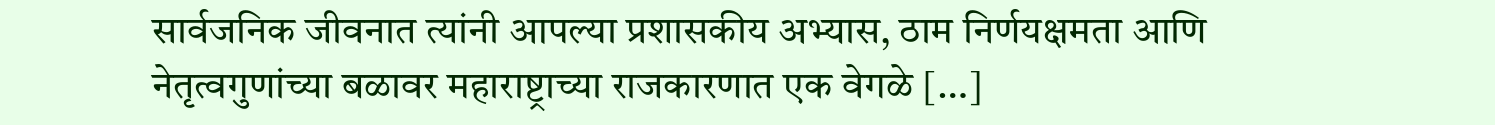सार्वजनिक जीवनात त्यांनी आपल्या प्रशासकीय अभ्यास, ठाम निर्णयक्षमता आणि नेतृत्वगुणांच्या बळावर महाराष्ट्राच्या राजकारणात एक वेगळे […]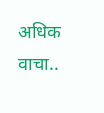अधिक वाचा..